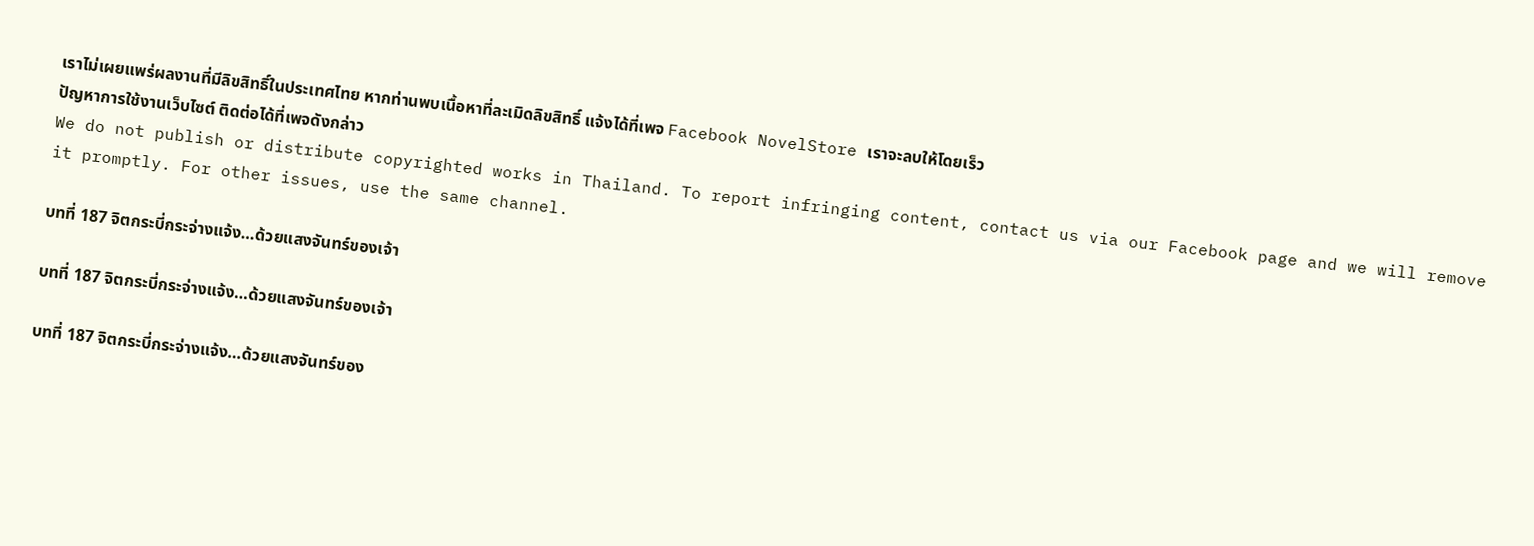เราไม่เผยแพร่ผลงานที่มีลิขสิทธิ์ในประเทศไทย หากท่านพบเนื้อหาที่ละเมิดลิขสิทธิ์ แจ้งได้ที่เพจ Facebook NovelStore เราจะลบให้โดยเร็ว
ปัญหาการใช้งานเว็บไซต์ ติดต่อได้ที่เพจดังกล่าว
We do not publish or distribute copyrighted works in Thailand. To report infringing content, contact us via our Facebook page and we will remove it promptly. For other issues, use the same channel.

บทที่ 187 จิตกระบี่กระจ่างแจ้ง…ด้วยแสงจันทร์ของเจ้า

บทที่ 187 จิตกระบี่กระจ่างแจ้ง…ด้วยแสงจันทร์ของเจ้า

บทที่ 187 จิตกระบี่กระจ่างแจ้ง…ด้วยแสงจันทร์ของ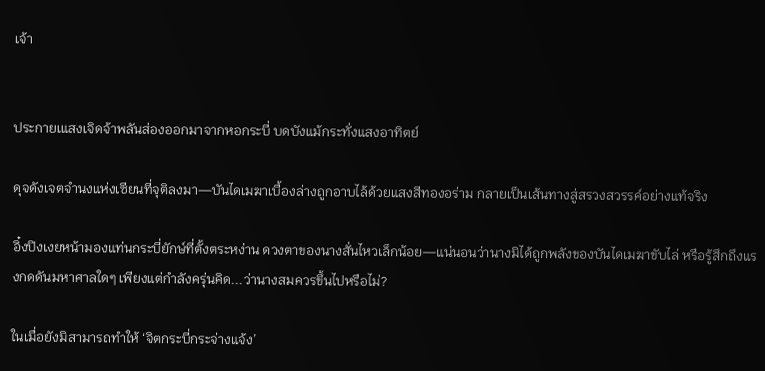เจ้า


ประกายเแสงเจิดจ้าพลันส่องออกมาจากหอกระบี่ บดบังแม้กระทั่งแสงอาทิตย์

ดุจดังเจตจำนงแห่งเซียนที่จุติลงมา—บันไดเมฆาเบื้องล่างถูกอาบไล้ด้วยแสงสีทองอร่าม กลายเป็นเส้นทางสู่สรวงสวรรค์อย่างแท้จริง

อิ๋งปิงเงยหน้ามองแท่นกระบี่ยักษ์ที่ตั้งตระหง่าน ดวงตาของนางสั่นไหวเล็กน้อย—แน่นอนว่านางมิได้ถูกพลังของบันไดเมฆาขับไล่ หรือรู้สึกถึงแรงกดดันมหาศาลใดๆ เพียงแต่กำลังครุ่นคิด...ว่านางสมควรขึ้นไปหรือไม่?

ในเมื่อยังมิสามารถทำให้ ‘จิตกระบี่กระจ่างแจ้ง’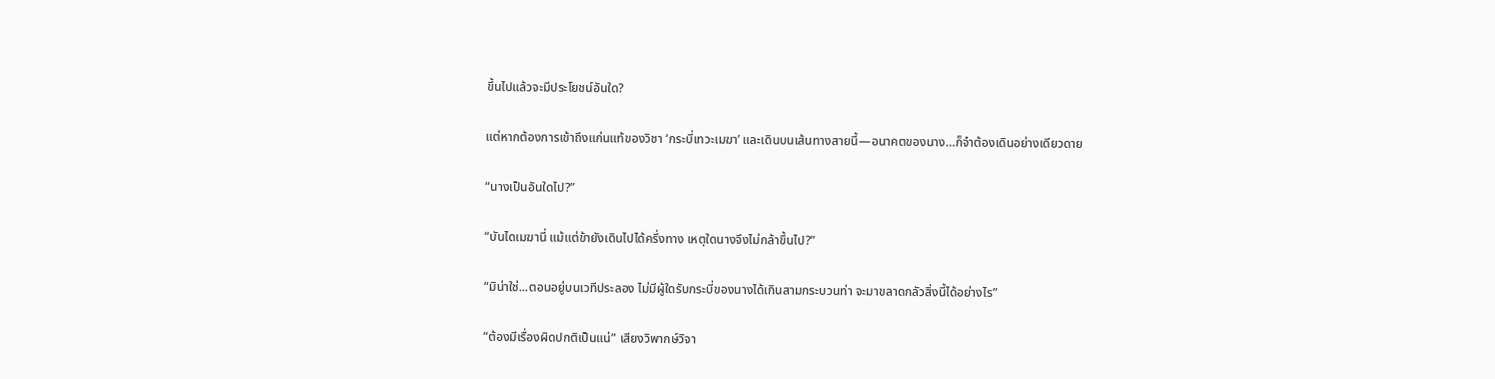ขึ้นไปแล้วจะมีประโยชน์อันใด?

แต่หากต้องการเข้าถึงแก่นแท้ของวิชา ‘กระบี่เทวะเมฆา’ และเดินบนเส้นทางสายนี้—อนาคตของนาง…ก็จำต้องเดินอย่างเดียวดาย

“นางเป็นอันใดไป?”

“บันไดเมฆานี่ แม้แต่ข้ายังเดินไปได้ครึ่งทาง เหตุใดนางจึงไม่กล้าขึ้นไป?”

“มิน่าใช่...ตอนอยู่บนเวทีประลอง ไม่มีผู้ใดรับกระบี่ของนางได้เกินสามกระบวนท่า จะมาขลาดกลัวสิ่งนี้ได้อย่างไร”

“ต้องมีเรื่องผิดปกติเป็นแน่” เสียงวิพากษ์วิจา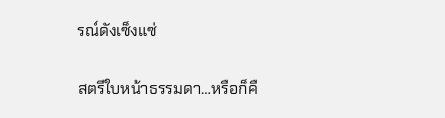รณ์ดังเซ็งแซ่

สตรีใบหน้าธรรมดา…หรือก็คื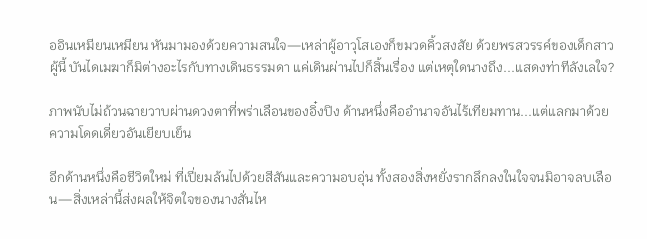ออินเหมียนเหมียน หันมามองด้วยความสนใจ—เหล่าผู้อาวุโสเองก็ขมวดคิ้วสงสัย ด้วยพรสวรรค์ของเด็กสาวผู้นี้ บันไดเมฆาก็มิต่างอะไรกับทางเดินธรรมดา แค่เดินผ่านไปก็สิ้นเรื่อง แต่เหตุใดนางถึง...แสดงท่าทีลังเลใจ?

ภาพนับไม่ถ้วนฉายวาบผ่านดวงตาที่พร่าเลือนของอิ๋งปิง ด้านหนึ่งคืออำนาจอันไร้เทียมทาน...แต่แลกมาด้วยความโดดเดี่ยวอันเยียบเย็น

อีกด้านหนึ่งคือชีวิตใหม่ ที่เปี่ยมล้นไปด้วยสีสันและความอบอุ่น ทั้งสองสิ่งหยั่งรากลึกลงในใจจนมิอาจลบเลือน—สิ่งเหล่านี้ส่งผลให้จิตใจของนางสั่นไห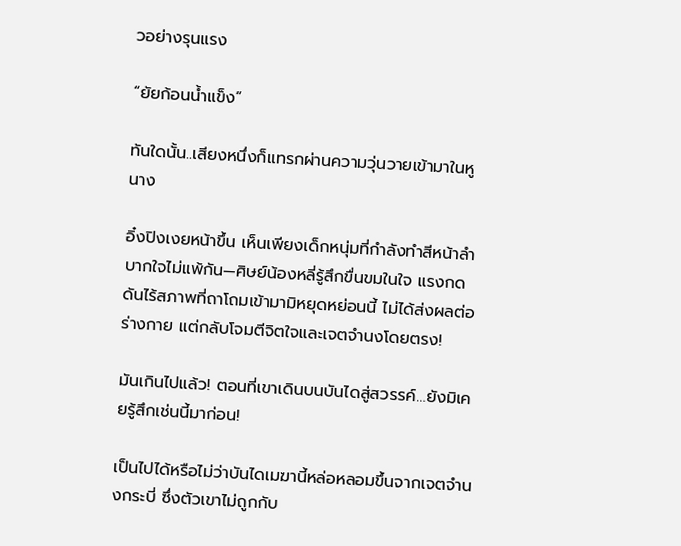วอย่างรุนแรง

“ยัยก้อนน้ำแข็ง”

ทันใดนั้น..เสียงหนึ่งก็แทรกผ่านความวุ่นวายเข้ามาในหูนาง

อิ๋งปิงเงยหน้าขึ้น เห็นเพียงเด็กหนุ่มที่กำลังทำสีหน้าลำบากใจไม่แพ้กัน—ศิษย์น้องหลี่รู้สึกขื่นขมในใจ แรงกดดันไร้สภาพที่ถาโถมเข้ามามิหยุดหย่อนนี้ ไม่ได้ส่งผลต่อร่างกาย แต่กลับโจมตีจิตใจและเจตจำนงโดยตรง!

มันเกินไปแล้ว! ตอนที่เขาเดินบนบันไดสู่สวรรค์…ยังมิเคยรู้สึกเช่นนี้มาก่อน!

เป็นไปได้หรือไม่ว่าบันไดเมฆานี้หล่อหลอมขึ้นจากเจตจำนงกระบี่ ซึ่งตัวเขาไม่ถูกกับ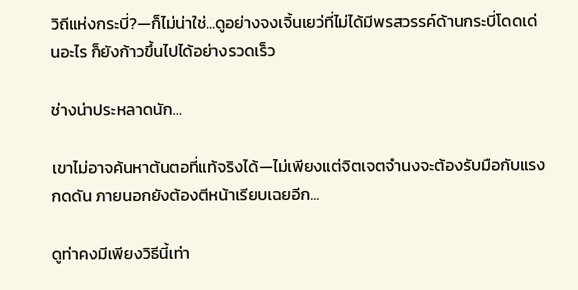วิถีแห่งกระบี่?—ก็ไม่น่าใช่...ดูอย่างจงเจิ้นเยว่ที่ไม่ได้มีพรสวรรค์ด้านกระบี่โดดเด่นอะไร ก็ยังก้าวขึ้นไปได้อย่างรวดเร็ว

ช่างน่าประหลาดนัก…

เขาไม่อาจค้นหาต้นตอที่แท้จริงได้—ไม่เพียงแต่จิตเจตจำนงจะต้องรับมือกับแรงกดดัน ภายนอกยังต้องตีหน้าเรียบเฉยอีก...

ดูท่าคงมีเพียงวิธีนี้เท่า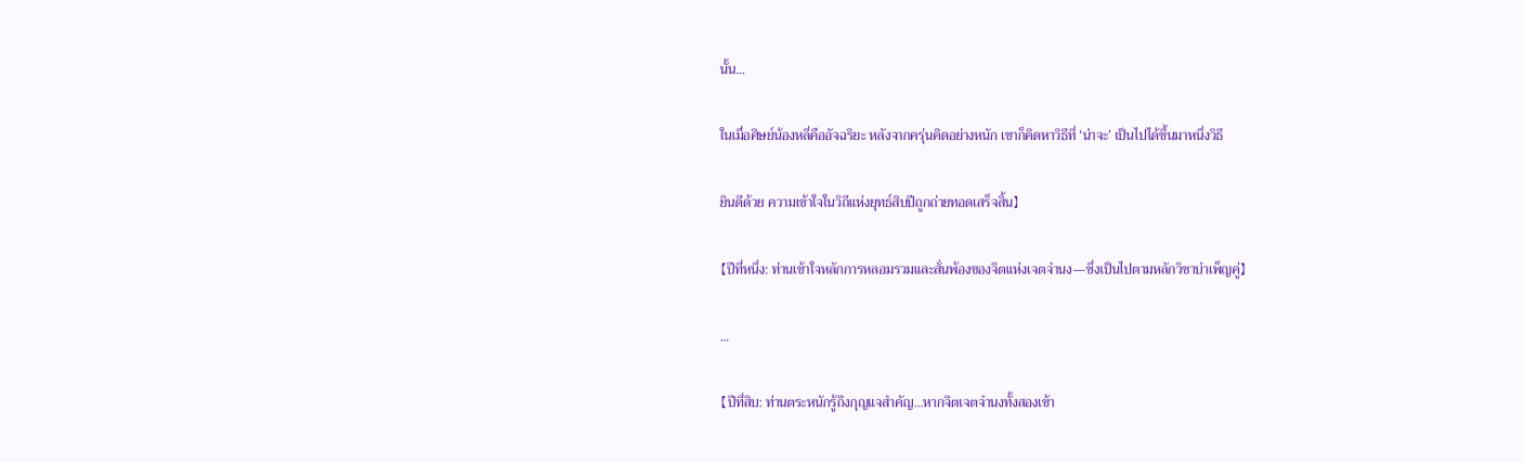นั้น...

ในเมื่อศิษย์น้องหลี่คืออัจฉริยะ หลังจากครุ่นคิดอย่างหนัก เขาก็คิดหาวิธีที่ ‘น่าจะ’ เป็นไปได้ขึ้นมาหนึ่งวิธี

ยินดีด้วย ความเข้าใจในวิถีแห่งยุทธ์สิบปีถูกถ่ายทอดเสร็จสิ้น】

【ปีที่หนึ่ง: ท่านเข้าใจหลักการหลอมรวมและสั่นพ้องของจิตแห่งเจตจำนง—ซึ่งเป็นไปตามหลักวิชาบำเพ็ญคู่】

...

【ปีที่สิบ: ท่านตระหนักรู้ถึงกุญแจสำคัญ…หากจิตเจตจำนงทั้งสองเข้า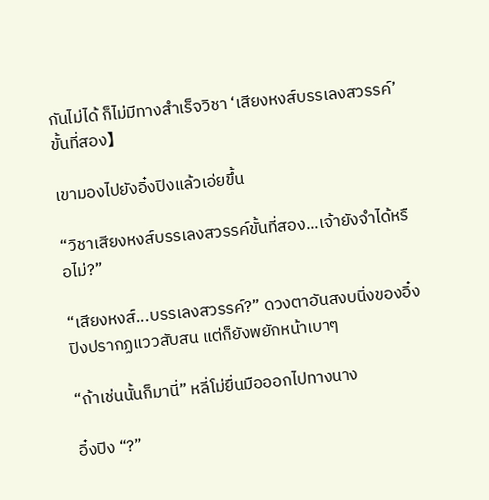กันไม่ได้ ก็ไม่มีทางสำเร็จวิชา ‘เสียงหงส์บรรเลงสวรรค์’ ขั้นที่สอง】

เขามองไปยังอิ๋งปิงแล้วเอ่ยขึ้น

“วิชาเสียงหงส์บรรเลงสวรรค์ขั้นที่สอง...เจ้ายังจำได้หรือไม่?”

“เสียงหงส์...บรรเลงสวรรค์?” ดวงตาอันสงบนิ่งของอิ๋งปิงปรากฏแววสับสน แต่ก็ยังพยักหน้าเบาๆ

“ถ้าเช่นนั้นก็มานี่” หลี่โม่ยื่นมือออกไปทางนาง

อิ๋งปิง “?”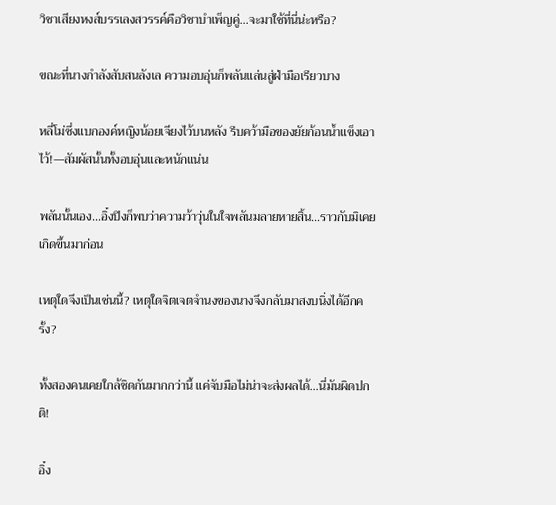วิชาเสียงหงส์บรรเลงสวรรค์คือวิชาบำเพ็ญคู่...จะมาใช้ที่นี่น่ะหรือ?

ขณะที่นางกำลังสับสนลังเล ความอบอุ่นก็พลันแล่นสู่ฝ่ามือเรียวบาง

หลี่โม่ซึ่งแบกองค์หญิงน้อยเจียงไว้บนหลัง รีบคว้ามือของยัยก้อนน้ำแข็งเอาไว้!—สัมผัสนั้นทั้งอบอุ่นและหนักแน่น

พลันนั้นเอง…อิ๋งปิงก็พบว่าความว้าวุ่นในใจพลันมลายหายสิ้น…ราวกับมิเคยเกิดขึ้นมาก่อน

เหตุใดจึงเป็นเช่นนี้? เหตุใดจิตเจตจำนงของนางจึงกลับมาสงบนิ่งได้อีกครั้ง?

ทั้งสองคนเคยใกล้ชิดกันมากกว่านี้ แค่จับมือไม่น่าจะส่งผลได้...นี่มันผิดปกติ!

อิ๋ง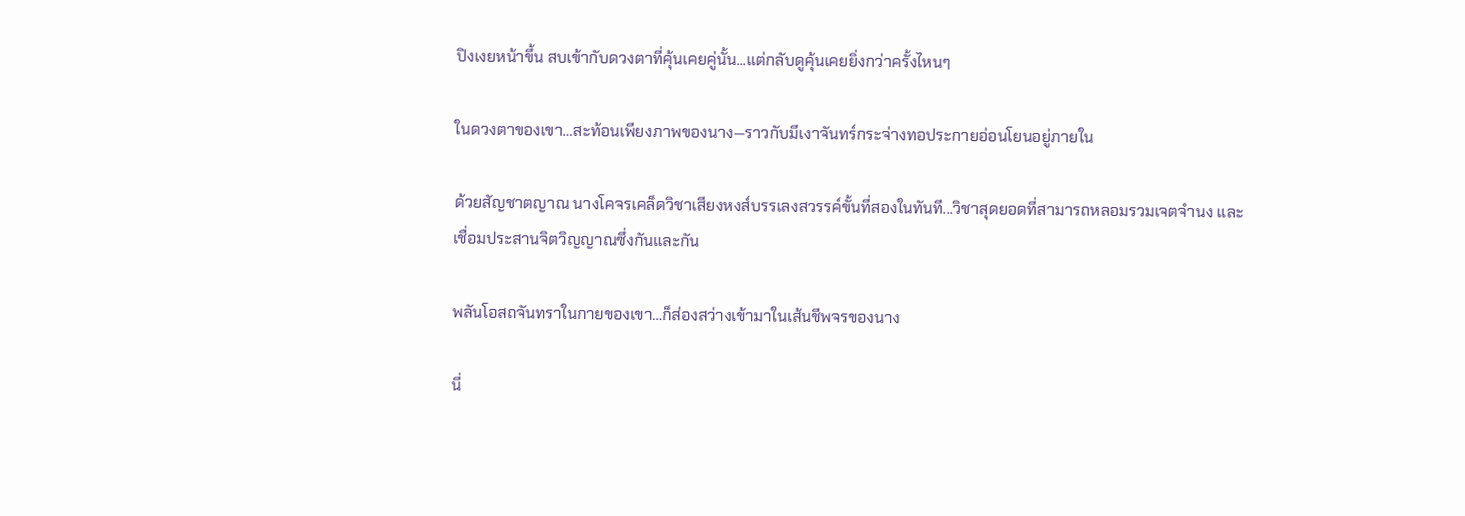ปิงเงยหน้าขึ้น สบเข้ากับดวงตาที่คุ้นเคยคู่นั้น...แต่กลับดูคุ้นเคยยิ่งกว่าครั้งไหนๆ

ในดวงตาของเขา…สะท้อนเพียงภาพของนาง—ราวกับมีเงาจันทร์กระจ่างทอประกายอ่อนโยนอยู่ภายใน

ด้วยสัญชาตญาณ นางโคจรเคล็ดวิชาเสียงหงส์บรรเลงสวรรค์ขั้นที่สองในทันที...วิชาสุดยอดที่สามารถหลอมรวมเจตจำนง และเชื่อมประสานจิตวิญญาณซึ่งกันและกัน

พลันโอสถจันทราในกายของเขา…ก็ส่องสว่างเข้ามาในเส้นชีพจรของนาง

นี่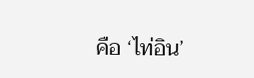คือ ‘ไท่อิน’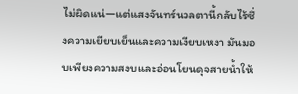ไม่ผิดแน่—แต่แสงจันทร์นวลตานี้กลับไร้ซึ่งความเยียบเย็นและความเงียบเหงา มันมอบเพียงความสงบและอ่อนโยนดุจสายน้ำให้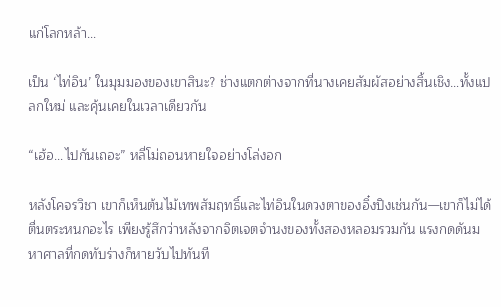แก่โลกหล้า...

เป็น ‘ไท่อิน’ ในมุมมองของเขาสินะ? ช่างแตกต่างจากที่นางเคยสัมผัสอย่างสิ้นเชิง…ทั้งแปลกใหม่ และคุ้นเคยในเวลาเดียวกัน

“เฮ้อ...ไปกันเถอะ” หลี่โม่ถอนหายใจอย่างโล่งอก

หลังโคจรวิชา เขาก็เห็นต้นไม้เทพสัมฤทธิ์และไท่อินในดวงตาของอิ๋งปิงเช่นกัน—เขาก็ไม่ได้ตื่นตระหนกอะไร เพียงรู้สึกว่าหลังจากจิตเจตจำนงของทั้งสองหลอมรวมกัน แรงกดดันมหาศาลที่กดทับร่างก็หายวับไปทันที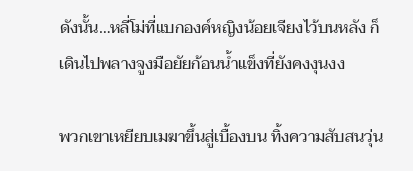ดังนั้น…หลี่โม่ที่แบกองค์หญิงน้อยเจียงไว้บนหลัง ก็เดินไปพลางจูงมือยัยก้อนน้ำแข็งที่ยังคงงุนงง

พวกเขาเหยียบเมฆาขึ้นสู่เบื้องบน ทิ้งความสับสนวุ่น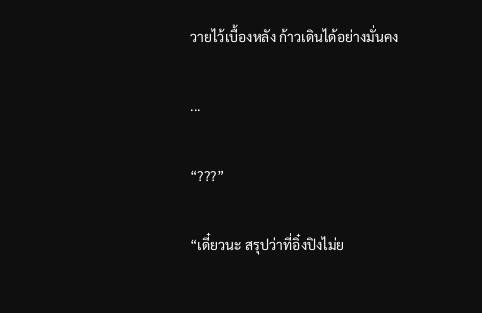วายไว้เบื้องหลัง ก้าวเดินได้อย่างมั่นคง

...

“???”

“เดี๋ยวนะ สรุปว่าที่อิ๋งปิงไม่ย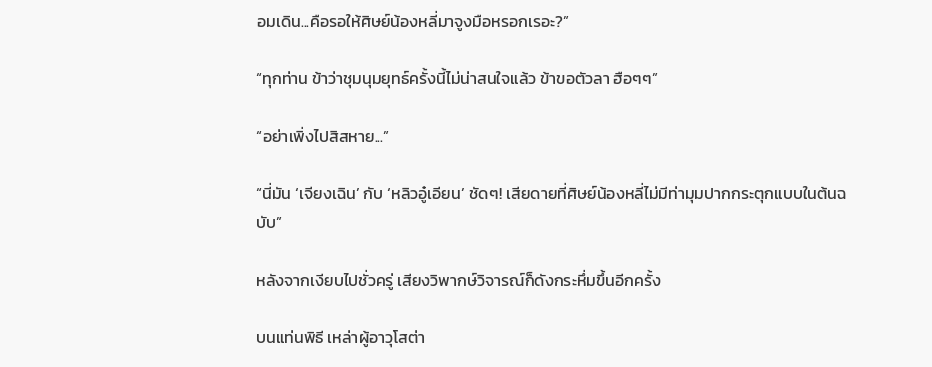อมเดิน...คือรอให้ศิษย์น้องหลี่มาจูงมือหรอกเรอะ?”

“ทุกท่าน ข้าว่าชุมนุมยุทธ์ครั้งนี้ไม่น่าสนใจแล้ว ข้าขอตัวลา ฮือๆๆ”

“อย่าเพิ่งไปสิสหาย...”

“นี่มัน ‘เจียงเฉิน’ กับ ‘หลิวอู๋เอียน’ ชัดๆ! เสียดายที่ศิษย์น้องหลี่ไม่มีท่ามุมปากกระตุกแบบในต้นฉบับ”

หลังจากเงียบไปชั่วครู่ เสียงวิพากษ์วิจารณ์ก็ดังกระหึ่มขึ้นอีกครั้ง

บนแท่นพิธี เหล่าผู้อาวุโสต่า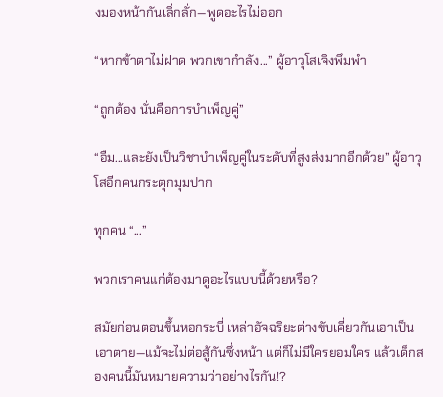งมองหน้ากันเลิ่กลั่ก—พูดอะไรไม่ออก

“หากข้าตาไม่ฝาด พวกเขากำลัง...” ผู้อาวุโสเจิงพึมพำ

“ถูกต้อง นั่นคือการบำเพ็ญคู่”

“อืม...และยังเป็นวิชาบำเพ็ญคู่ในระดับที่สูงส่งมากอีกด้วย” ผู้อาวุโสอีกคนกระตุกมุมปาก

ทุกคน “...”

พวกเราคนแก่ต้องมาดูอะไรแบบนี้ด้วยหรือ?

สมัยก่อนตอนขึ้นหอกระบี่ เหล่าอัจฉริยะต่างขับเคี่ยวกันเอาเป็นเอาตาย—แม้จะไม่ต่อสู้กันซึ่งหน้า แต่ก็ไม่มีใครยอมใคร แล้วเด็กสองคนนี้มันหมายความว่าอย่างไรกัน!?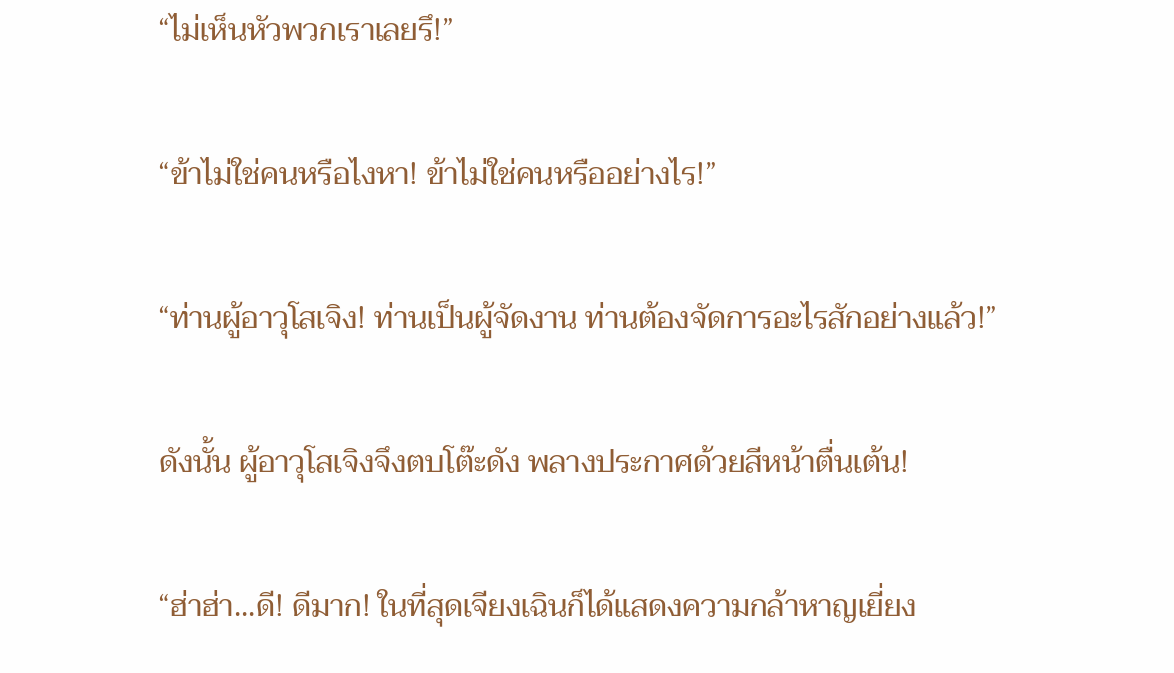“ไม่เห็นหัวพวกเราเลยรึ!”

“ข้าไม่ใช่คนหรือไงหา! ข้าไม่ใช่คนหรืออย่างไร!”

“ท่านผู้อาวุโสเจิง! ท่านเป็นผู้จัดงาน ท่านต้องจัดการอะไรสักอย่างแล้ว!”

ดังนั้น ผู้อาวุโสเจิงจึงตบโต๊ะดัง พลางประกาศด้วยสีหน้าตื่นเต้น!

“ฮ่าฮ่า...ดี! ดีมาก! ในที่สุดเจียงเฉินก็ได้แสดงความกล้าหาญเยี่ยง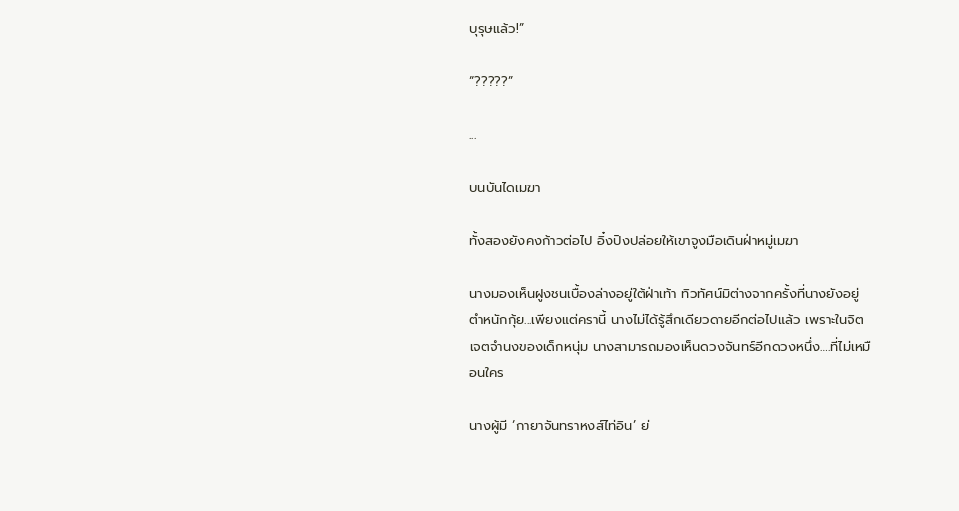บุรุษแล้ว!”

“?????”

...

บนบันไดเมฆา

ทั้งสองยังคงก้าวต่อไป อิ๋งปิงปล่อยให้เขาจูงมือเดินฝ่าหมู่เมฆา

นางมองเห็นฝูงชนเบื้องล่างอยู่ใต้ฝ่าเท้า ทิวทัศน์มิต่างจากครั้งที่นางยังอยู่ตำหนักกุ้ย...เพียงแต่ครานี้ นางไม่ได้รู้สึกเดียวดายอีกต่อไปแล้ว เพราะในจิตเจตจำนงของเด็กหนุ่ม นางสามารถมองเห็นดวงจันทร์อีกดวงหนึ่ง….ที่ไม่เหมือนใคร

นางผู้มี ‘กายาจันทราหงส์ไท่อิน’ ย่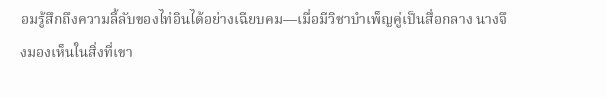อมรู้สึกถึงความลี้ลับของไท่อินได้อย่างเฉียบคม—เมื่อมีวิชาบำเพ็ญคู่เป็นสื่อกลาง นางจึงมองเห็นในสิ่งที่เขา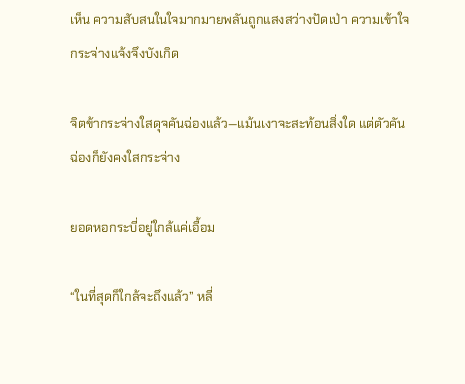เห็น ความสับสนในใจมากมายพลันถูกแสงสว่างปัดเป่า ความเข้าใจกระจ่างแจ้งจึงบังเกิด

จิตข้ากระจ่างใสดุจคันฉ่องแล้ว—แม้นเงาจะสะท้อนสิ่งใด แต่ตัวคันฉ่องก็ยังคงใสกระจ่าง

ยอดหอกระบี่อยู่ใกล้แค่เอื้อม

“ในที่สุดก็ใกล้จะถึงแล้ว” หลี่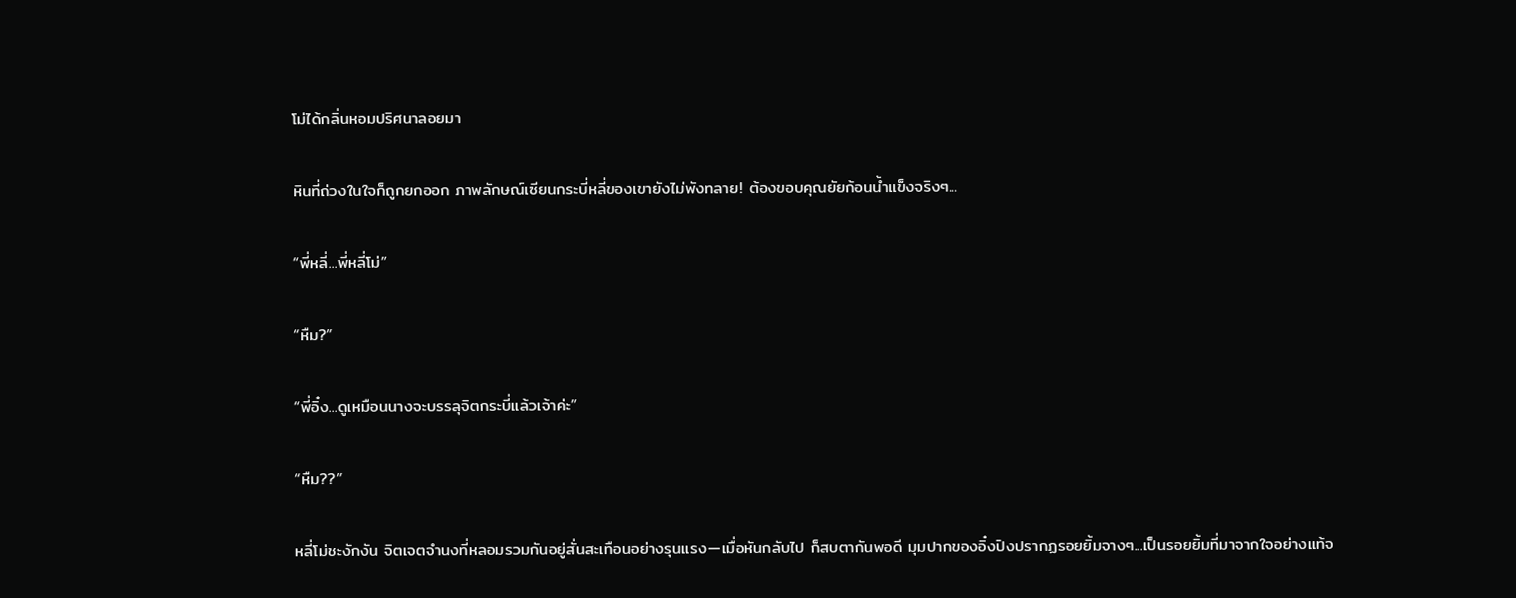โม่ได้กลิ่นหอมปริศนาลอยมา

หินที่ถ่วงในใจก็ถูกยกออก ภาพลักษณ์เซียนกระบี่หลี่ของเขายังไม่พังทลาย! ต้องขอบคุณยัยก้อนน้ำแข็งจริงๆ...

“พี่หลี่...พี่หลี่โม่”

“หืม?”

“พี่อิ๋ง...ดูเหมือนนางจะบรรลุจิตกระบี่แล้วเจ้าค่ะ”

“หืม??”

หลี่โม่ชะงักงัน จิตเจตจำนงที่หลอมรวมกันอยู่สั่นสะเทือนอย่างรุนแรง—เมื่อหันกลับไป ก็สบตากันพอดี มุมปากของอิ๋งปิงปรากฏรอยยิ้มจางๆ...เป็นรอยยิ้มที่มาจากใจอย่างแท้จ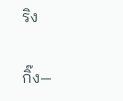ริง

กิ๊ง—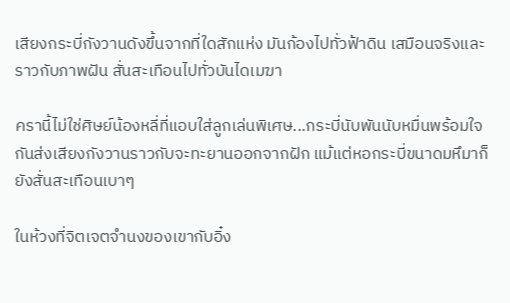เสียงกระบี่กังวานดังขึ้นจากที่ใดสักแห่ง มันก้องไปทั่วฟ้าดิน เสมือนจริงและราวกับภาพฝัน สั่นสะเทือนไปทั่วบันไดเมฆา

ครานี้ไม่ใช่ศิษย์น้องหลี่ที่แอบใส่ลูกเล่นพิเศษ...กระบี่นับพันนับหมื่นพร้อมใจกันส่งเสียงกังวานราวกับจะทะยานออกจากฝัก แม้แต่หอกระบี่ขนาดมหึมาก็ยังสั่นสะเทือนเบาๆ

ในห้วงที่จิตเจตจำนงของเขากับอิ๋ง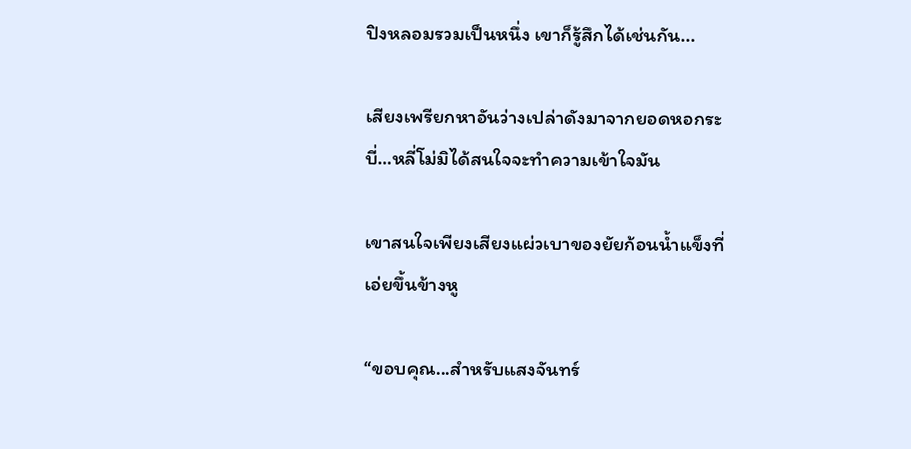ปิงหลอมรวมเป็นหนึ่ง เขาก็รู้สึกได้เช่นกัน...

เสียงเพรียกหาอันว่างเปล่าดังมาจากยอดหอกระบี่…หลี่โม่มิได้สนใจจะทำความเข้าใจมัน

เขาสนใจเพียงเสียงแผ่วเบาของยัยก้อนน้ำแข็งที่เอ่ยขึ้นข้างหู

“ขอบคุณ...สำหรับแสงจันทร์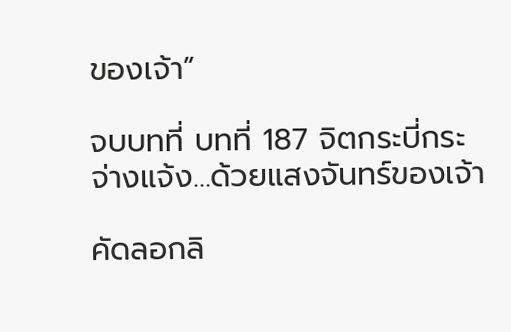ของเจ้า”

จบบทที่ บทที่ 187 จิตกระบี่กระจ่างแจ้ง…ด้วยแสงจันทร์ของเจ้า

คัดลอกลิ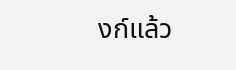งก์แล้ว